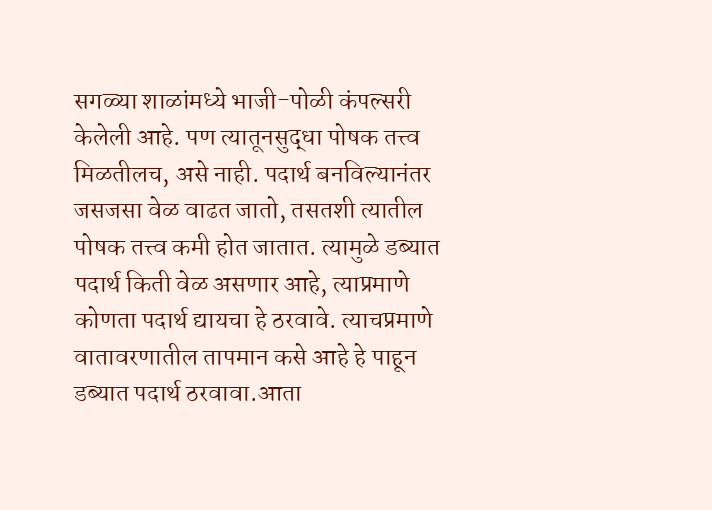सगळ्या शाळांमध्ये भाजी-पोळी कंपल्सरी केलेली आहे. पण त्यातूनसुद्धा पोषक तत्त्व मिळतीलच, असे नाही. पदार्थ बनविल्यानंतर जसजसा वेळ वाढत जातो, तसतशी त्यातील पोषक तत्त्व कमी होत जातात. त्यामुळे डब्यात पदार्थ किती वेळ असणार आहे, त्याप्रमाणे कोणता पदार्थ द्यायचा हे ठरवावे. त्याचप्रमाणे वातावरणातील तापमान कसे आहे हे पाहून डब्यात पदार्थ ठरवावा.आता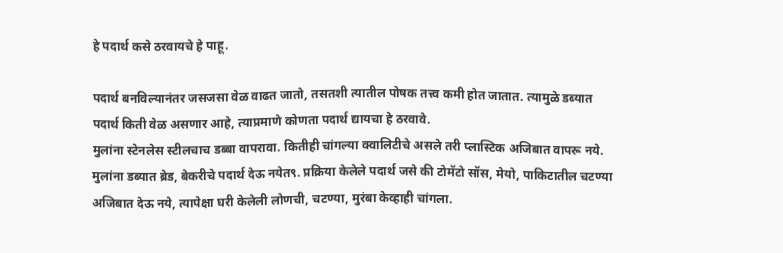हे पदार्थ कसे ठरवायचे हे पाहू.

पदार्थ बनविल्यानंतर जसजसा वेळ वाढत जातो, तसतशी त्यातील पोषक तत्त्व कमी होत जातात. त्यामुळे डब्यात पदार्थ किती वेळ असणार आहे, त्याप्रमाणे कोणता पदार्थ द्यायचा हे ठरवावे.
मुलांना स्टेनलेस स्टीलचाच डब्बा वापरावा. कितीही चांगल्या क्वालिटीचे असले तरी प्लास्टिक अजिबात वापरू नये. मुलांना डब्यात ब्रेड, बेकरीचे पदार्थ देऊ नयेत९. प्रक्रिया केलेले पदार्थ जसे की टोमॅटो सॉस, मेयो, पाकिटातील चटण्या अजिबात देऊ नये, त्यापेक्षा घरी केलेली लोणची, चटण्या, मुरंबा केव्हाही चांगला.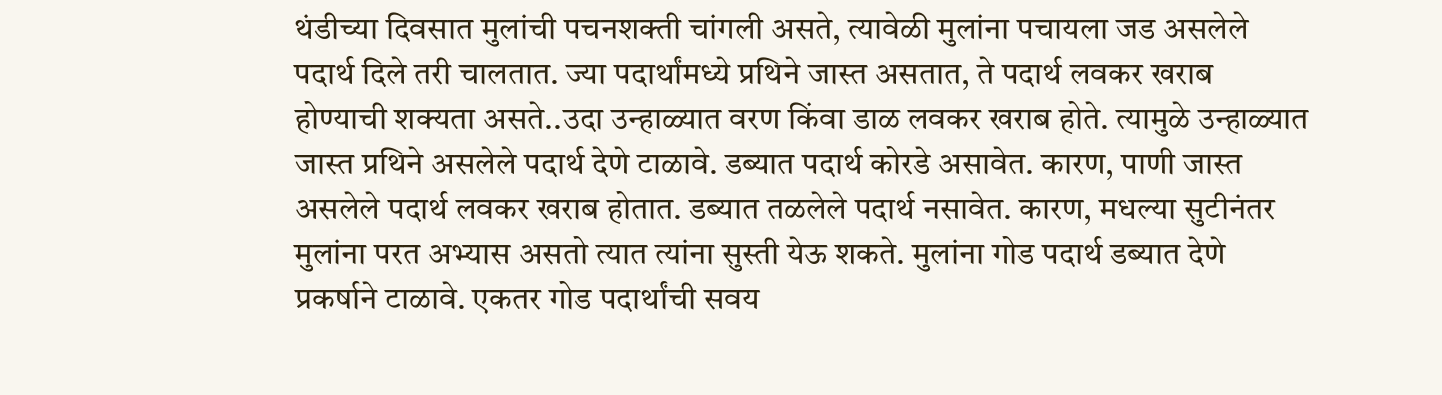थंडीच्या दिवसात मुलांची पचनशक्ती चांगली असते, त्यावेळी मुलांना पचायला जड असलेले पदार्थ दिले तरी चालतात. ज्या पदार्थांमध्ये प्रथिने जास्त असतात, ते पदार्थ लवकर खराब होण्याची शक्यता असते..उदा उन्हाळ्यात वरण किंवा डाळ लवकर खराब होते. त्यामुळे उन्हाळ्यात जास्त प्रथिने असलेले पदार्थ देणे टाळावे. डब्यात पदार्थ कोरडे असावेत. कारण, पाणी जास्त असलेले पदार्थ लवकर खराब होतात. डब्यात तळलेले पदार्थ नसावेत. कारण, मधल्या सुटीनंतर मुलांना परत अभ्यास असतो त्यात त्यांना सुस्ती येऊ शकते. मुलांना गोड पदार्थ डब्यात देणे प्रकर्षाने टाळावे. एकतर गोड पदार्थांची सवय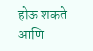होऊ शकते आणि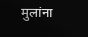मुलांना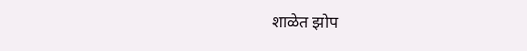शाळेत झोप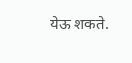येऊ शकते.